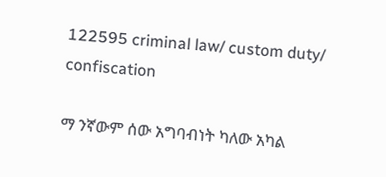122595 criminal law/ custom duty/ confiscation

ማ ንኛውም ሰው አግባብነት ካለው አካል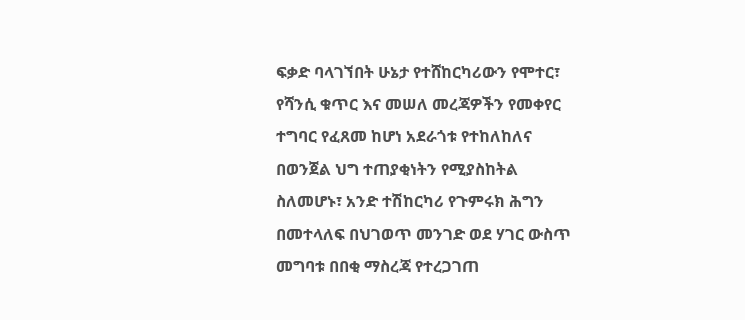ፍቃድ ባላገኘበት ሁኔታ የተሸከርካሪውን የሞተር፣ የሻንሲ ቁጥር እና መሠለ መረጃዎችን የመቀየር ተግባር የፈጸመ ከሆነ አደራጎቱ የተከለከለና በወንጀል ህግ ተጠያቂነትን የሚያስከትል ስለመሆኑ፣ አንድ ተሽከርካሪ የጉምሩክ ሕግን በመተላለፍ በህገወጥ መንገድ ወደ ሃገር ውስጥ መግባቱ በበቂ ማስረጃ የተረጋገጠ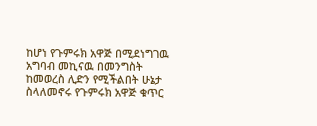ከሆነ የጉምሩክ አዋጅ በሚደነግገዉ አግባብ መኪናዉ በመንግስት ከመወረስ ሊድን የሚችልበት ሁኔታ ስላለመኖሩ የጉምሩክ አዋጅ ቁጥር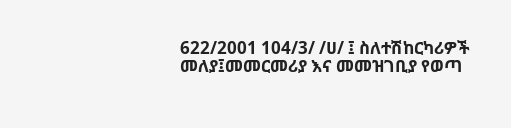622/2001 104/3/ /ሀ/ ፤ ስለተሽከርካሪዎች መለያ፤መመርመሪያ እና መመዝገቢያ የወጣ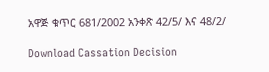አዋጅ ቁጥር 681/2002 አንቀጽ 42/5/ እና 48/2/

Download Cassation Decision